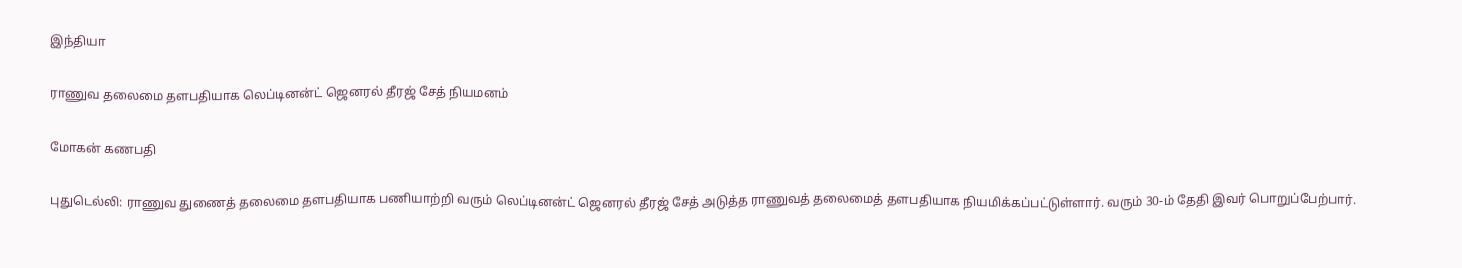இந்தியா

ராணுவ தலைமை தளபதியாக லெப்டினன்ட் ஜெனரல் தீரஜ் சேத் நியமனம்

மோகன் கணபதி

புதுடெல்லி: ராணுவ துணைத் தலைமை தளபதியாக பணியாற்றி வரும் லெப்டினன்ட் ஜெனரல் தீரஜ் சேத் அடுத்த ராணுவத் தலைமைத் தளபதியாக நியமிக்கப்பட்டுள்ளார். வரும் 30-ம் தேதி இவர் பொறுப்பேற்பார்.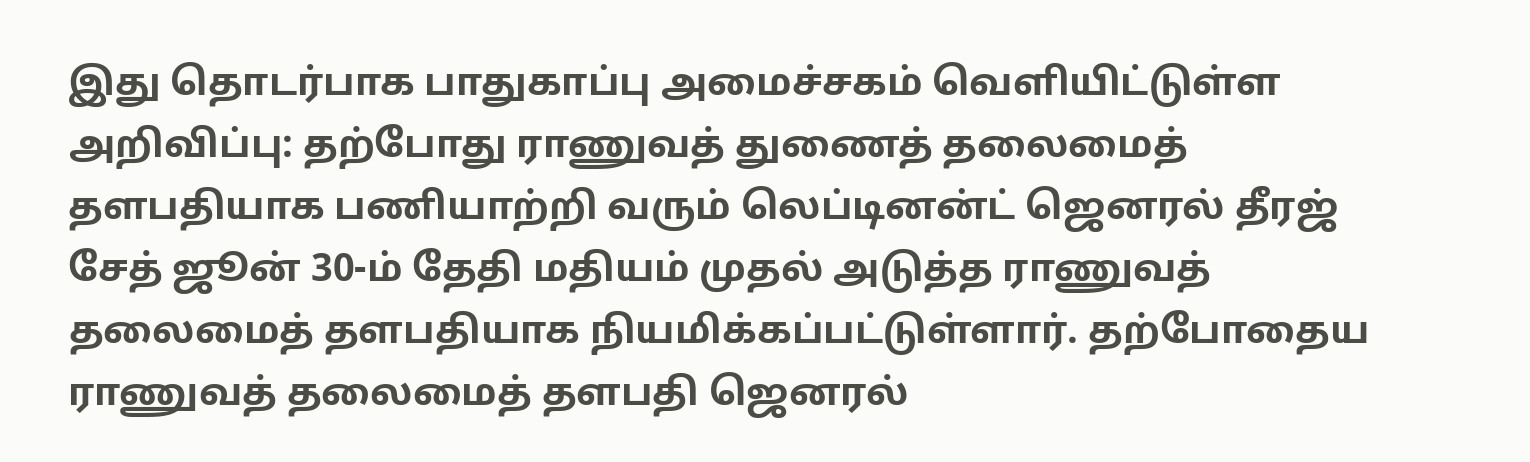இது தொடர்பாக பாதுகாப்பு அமைச்சகம் வெளியிட்டுள்ள அறிவிப்பு: தற்போது ராணுவத் துணைத் தலைமைத் தளபதியாக பணியாற்றி வரும் லெப்டினன்ட் ஜெனரல் தீரஜ் சேத் ஜூன் 30-ம் தேதி மதியம் முதல் அடுத்த ராணுவத் தலைமைத் தளபதியாக நியமிக்கப்பட்டுள்ளார். தற்போதைய ராணுவத் தலைமைத் தளபதி ஜெனரல்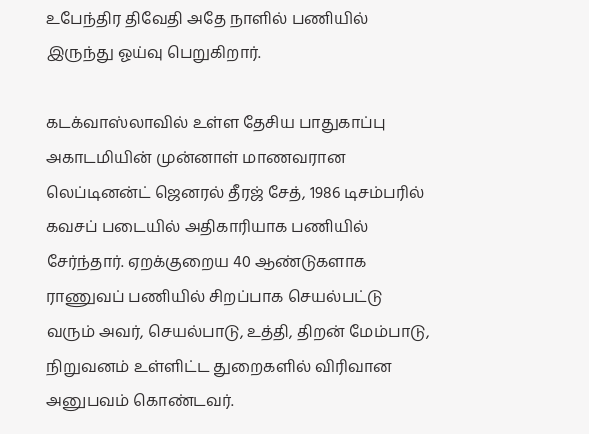உபேந்திர திவேதி அதே நாளில் பணியில் இருந்து ஓய்வு பெறுகிறார்.

கடக்வாஸ்லாவில் உள்ள தேசிய பாதுகாப்பு அகாடமியின் முன்னாள் மாணவரான லெப்டினன்ட் ஜெனரல் தீரஜ் சேத், 1986 டிசம்பரில் கவசப் படையில் அதிகாரியாக பணியில் சேர்ந்தார். ஏறக்குறைய 40 ஆண்டுகளாக ராணுவப் பணியில் சிறப்பாக செயல்பட்டு வரும் அவர், செயல்பாடு, உத்தி, திறன் மேம்பாடு, நிறுவனம் உள்ளிட்ட துறைகளில் விரிவான அனுபவம் கொண்டவர்.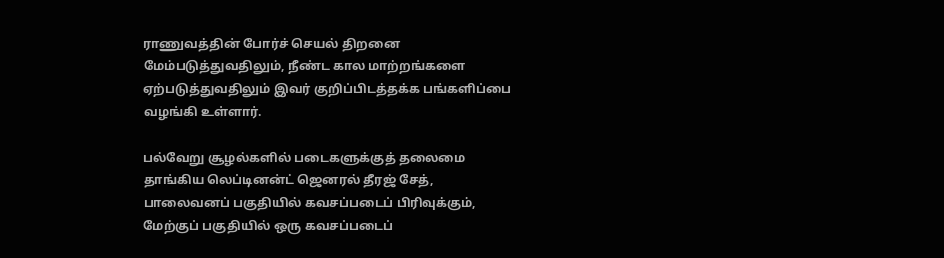ராணுவத்தின் போர்ச் செயல் திறனை மேம்படுத்துவதிலும், நீண்ட கால மாற்றங்களை ஏற்படுத்துவதிலும் இவர் குறிப்பிடத்தக்க பங்களிப்பை வழங்கி உள்ளார்.

பல்வேறு சூழல்களில் படைகளுக்குத் தலைமை தாங்கிய லெப்டினன்ட் ஜெனரல் தீரஜ் சேத், பாலைவனப் பகுதியில் கவசப்படைப் பிரிவுக்கும், மேற்குப் பகுதியில் ஒரு கவசப்படைப்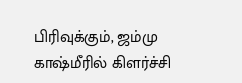பிரிவுக்கும், ஜம்மு காஷ்மீரில் கிளர்ச்சி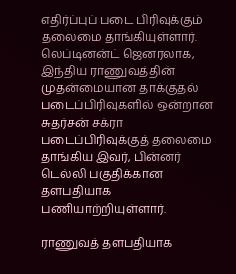எதிர்ப்புப் படை பிரிவுக்கும் தலைமை தாங்கியுள்ளார். லெப்டினன்ட் ஜெனரலாக, இந்திய ராணுவத்தின் முதன்மையான தாக்குதல் படைப்பிரிவுகளில் ஒன்றான சுதர்சன் சக்ரா படைப்பிரிவுக்குத் தலைமை தாங்கிய இவர், பின்னர் டெல்லி பகுதிக்கான தளபதியாக பணியாற்றியுள்ளார்.

ராணுவத் தளபதியாக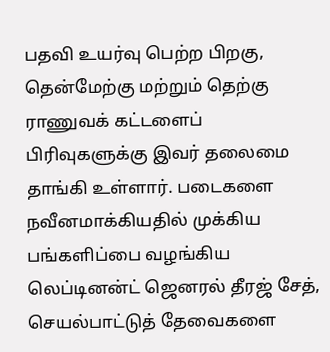பதவி உயர்வு பெற்ற பிறகு, தென்மேற்கு மற்றும் தெற்கு ராணுவக் கட்டளைப் பிரிவுகளுக்கு இவர் தலைமை தாங்கி உள்ளார். படைகளை நவீனமாக்கியதில் முக்கிய பங்களிப்பை வழங்கிய லெப்டினன்ட் ஜெனரல் தீரஜ் சேத், செயல்பாட்டுத் தேவைகளை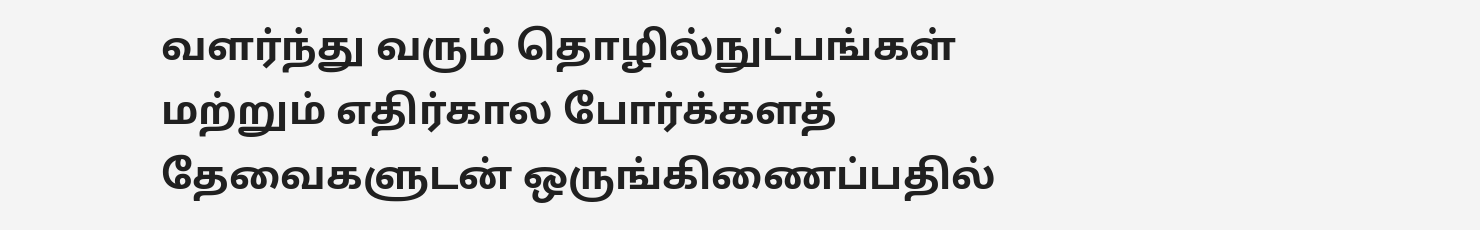வளர்ந்து வரும் தொழில்நுட்பங்கள் மற்றும் எதிர்கால போர்க்களத் தேவைகளுடன் ஒருங்கிணைப்பதில்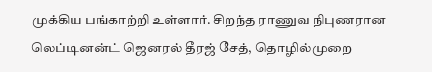முக்கிய பங்காற்றி உள்ளார். சிறந்த ராணுவ நிபுணரான லெப்டினன்ட் ஜெனரல் தீரஜ் சேத், தொழில்முறை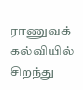ராணுவக் கல்வியில் சிறந்து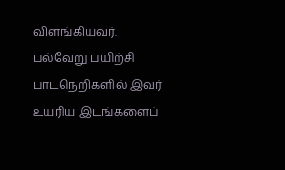விளங்கியவர். பல்வேறு பயிற்சி பாடநெறிகளில் இவர் உயரிய இடங்களைப்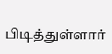பிடித்துள்ளார்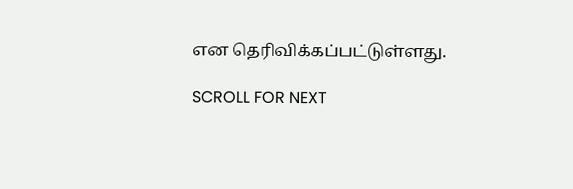என தெரிவிக்கப்பட்டுள்ளது.

SCROLL FOR NEXT